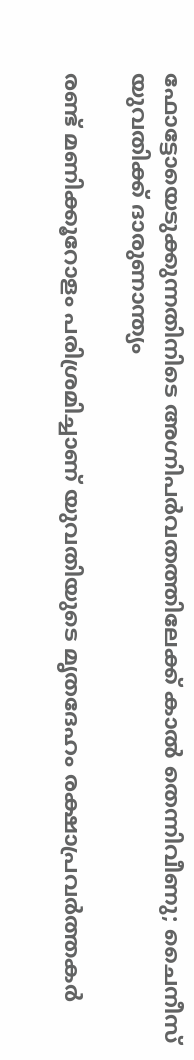ഫോട്ടോയെടുക്കുന്നതിനിടെ അഗ്നിപർവതത്തിലേക്ക് കാൽ തെന്നിവീണു; ചൈനീസ് യുവതിക്ക് ദാരുണാന്ത്യം

രണ്ട് മണിക്കൂറോളം പരിശ്രമിച്ചാണ് യുവതിയുടെ മൃതദേഹം രക്ഷാപ്രവർത്തകർ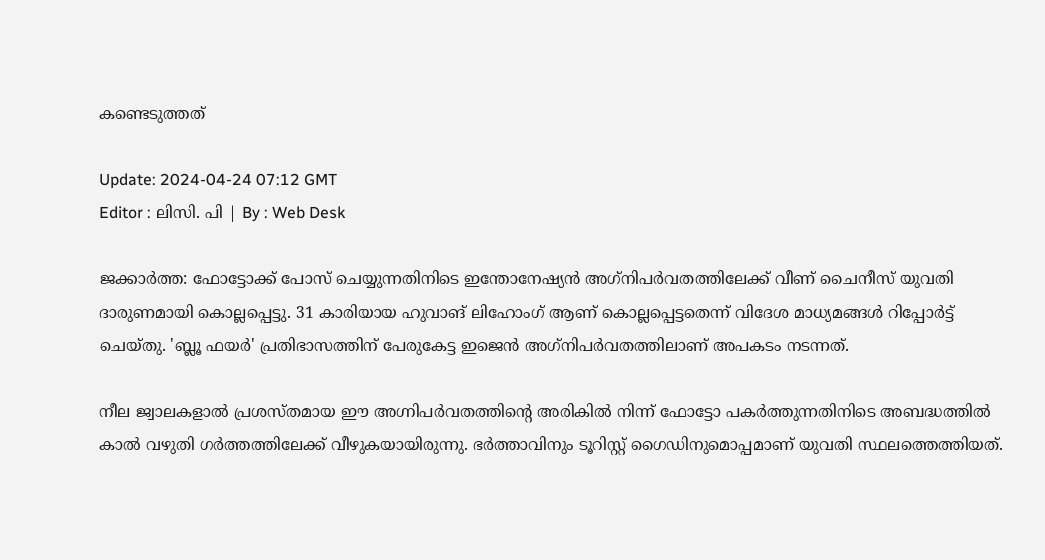കണ്ടെടുത്തത്

Update: 2024-04-24 07:12 GMT
Editor : ലിസി. പി | By : Web Desk

ജക്കാർത്ത: ഫോട്ടോക്ക് പോസ് ചെയ്യുന്നതിനിടെ ഇന്തോനേഷ്യൻ അഗ്‌നിപർവതത്തിലേക്ക് വീണ് ചൈനീസ് യുവതി ദാരുണമായി കൊല്ലപ്പെട്ടു. 31 കാരിയായ ഹുവാങ് ലിഹോംഗ് ആണ് കൊല്ലപ്പെട്ടതെന്ന് വിദേശ മാധ്യമങ്ങൾ റിപ്പോർട്ട് ചെയ്തു. 'ബ്ലൂ ഫയർ' പ്രതിഭാസത്തിന് പേരുകേട്ട ഇജെൻ അഗ്‌നിപർവതത്തിലാണ് അപകടം നടന്നത്.

നീല ജ്വാലകളാൽ പ്രശസ്തമായ ഈ അഗ്നിപർവതത്തിന്റെ അരികിൽ നിന്ന് ഫോട്ടോ പകർത്തുന്നതിനിടെ അബദ്ധത്തിൽ കാൽ വഴുതി ഗർത്തത്തിലേക്ക് വീഴുകയായിരുന്നു. ഭർത്താവിനും ടൂറിസ്റ്റ് ഗൈഡിനുമൊപ്പമാണ് യുവതി സ്ഥലത്തെത്തിയത്.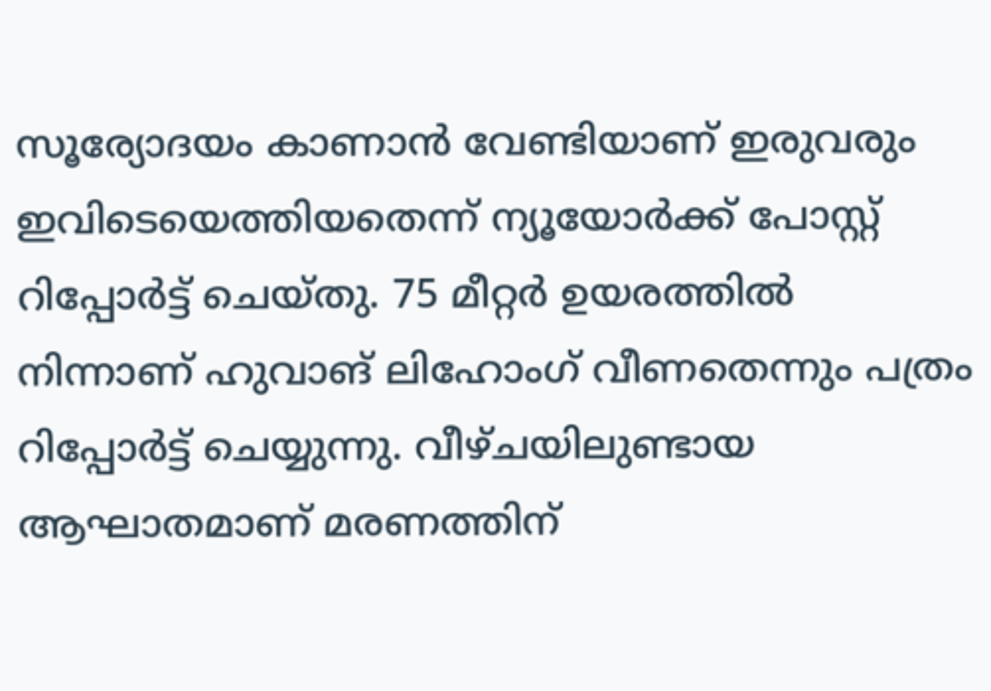സൂര്യോദയം കാണാൻ വേണ്ടിയാണ് ഇരുവരും ഇവിടെയെത്തിയതെന്ന് ന്യൂയോർക്ക് പോസ്റ്റ് റിപ്പോർട്ട് ചെയ്തു. 75 മീറ്റർ ഉയരത്തിൽ നിന്നാണ് ഹുവാങ് ലിഹോംഗ് വീണതെന്നും പത്രം റിപ്പോർട്ട് ചെയ്യുന്നു. വീഴ്ചയിലുണ്ടായ ആഘാതമാണ് മരണത്തിന്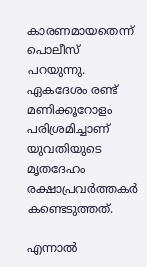കാരണമായതെന്ന് പൊലീസ് പറയുന്നു. ഏകദേശം രണ്ട് മണിക്കൂറോളം പരിശ്രമിച്ചാണ് യുവതിയുടെ മൃതദേഹം രക്ഷാപ്രവർത്തകർ കണ്ടെടുത്തത്.

എന്നാൽ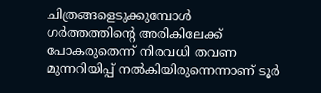ചിത്രങ്ങളെടുക്കുമ്പോൾ ഗർത്തത്തിന്റെ അരികിലേക്ക് പോകരുതെന്ന് നിരവധി തവണ മുന്നറിയിപ്പ് നൽകിയിരുന്നെന്നാണ് ടൂർ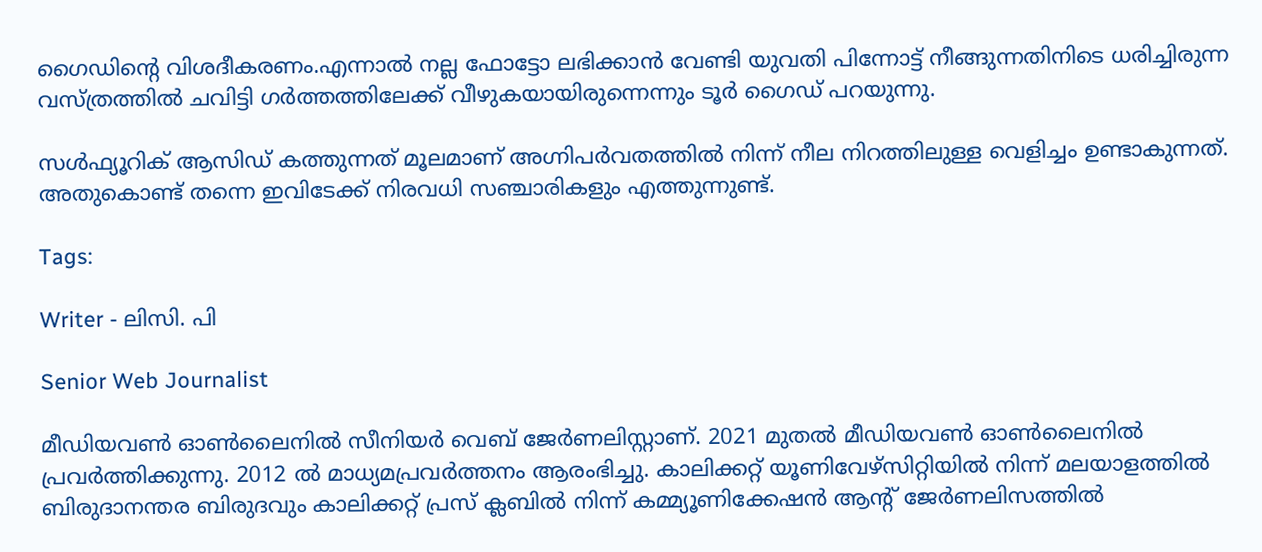ഗൈഡിന്റെ വിശദീകരണം.എന്നാൽ നല്ല ഫോട്ടോ ലഭിക്കാൻ വേണ്ടി യുവതി പിന്നോട്ട് നീങ്ങുന്നതിനിടെ ധരിച്ചിരുന്ന വസ്ത്രത്തിൽ ചവിട്ടി ഗർത്തത്തിലേക്ക് വീഴുകയായിരുന്നെന്നും ടൂർ ഗൈഡ് പറയുന്നു.

സൾഫ്യൂറിക് ആസിഡ് കത്തുന്നത് മൂലമാണ് അഗ്നിപർവതത്തിൽ നിന്ന് നീല നിറത്തിലുള്ള വെളിച്ചം ഉണ്ടാകുന്നത്. അതുകൊണ്ട് തന്നെ ഇവിടേക്ക് നിരവധി സഞ്ചാരികളും എത്തുന്നുണ്ട്.

Tags:

Writer - ലിസി. പി

Senior Web Journalist

മീഡിയവൺ ഓൺലൈനിൽ സീനിയർ വെബ് ജേർണലിസ്റ്റാണ്. 2021 മുതൽ മീഡിയവൺ ഓൺലൈനിൽ പ്രവർത്തിക്കുന്നു. 2012 ല്‍ മാധ്യമപ്രവര്‍ത്തനം ആരംഭിച്ചു. കാലിക്കറ്റ് യൂണിവേഴ്‌സിറ്റിയിൽ നിന്ന് മലയാളത്തിൽ ബിരുദാനന്തര ബിരുദവും കാലിക്കറ്റ് പ്രസ് ക്ലബിൽ നിന്ന് കമ്മ്യൂണിക്കേഷൻ ആന്റ് ജേർണലിസത്തിൽ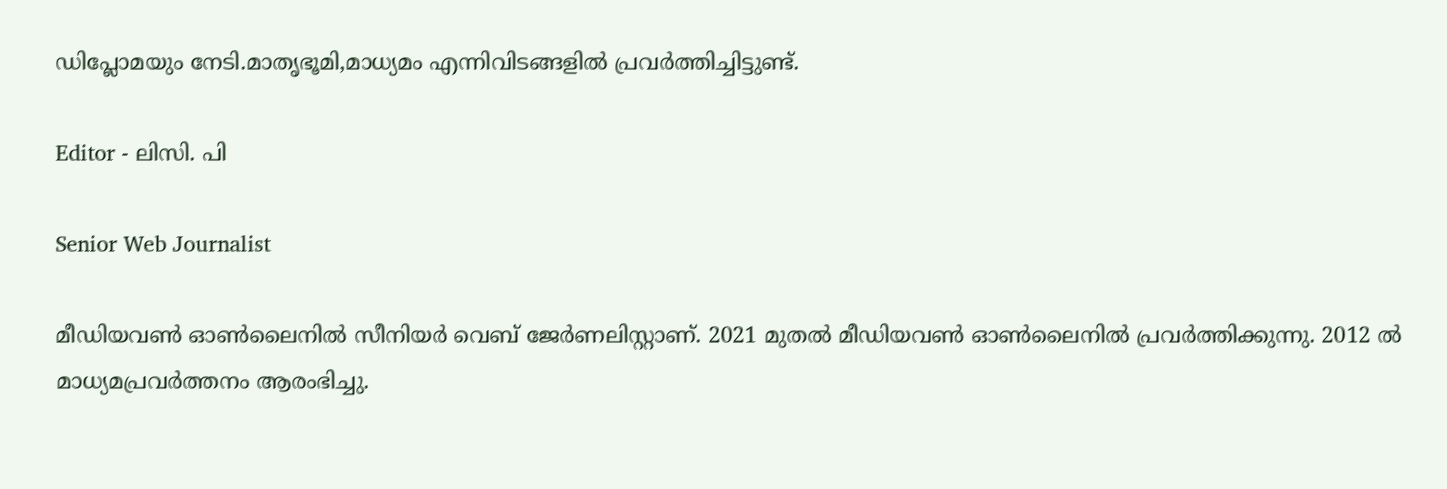ഡിപ്ലോമയും നേടി.മാതൃഭൂമി,മാധ്യമം എന്നിവിടങ്ങളിൽ പ്രവർത്തിച്ചിട്ടുണ്ട്.

Editor - ലിസി. പി

Senior Web Journalist

മീഡിയവൺ ഓൺലൈനിൽ സീനിയർ വെബ് ജേർണലിസ്റ്റാണ്. 2021 മുതൽ മീഡിയവൺ ഓൺലൈനിൽ പ്രവർത്തിക്കുന്നു. 2012 ല്‍ മാധ്യമപ്രവര്‍ത്തനം ആരംഭിച്ചു.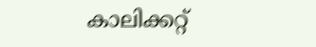കാലിക്കറ്റ്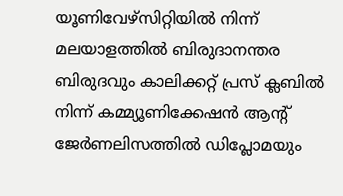യൂണിവേഴ്‌സിറ്റിയിൽ നിന്ന് മലയാളത്തിൽ ബിരുദാനന്തര ബിരുദവും കാലിക്കറ്റ് പ്രസ് ക്ലബിൽ നിന്ന് കമ്മ്യൂണിക്കേഷൻ ആന്റ് ജേർണലിസത്തിൽ ഡിപ്ലോമയും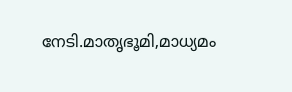നേടി.മാതൃഭൂമി,മാധ്യമം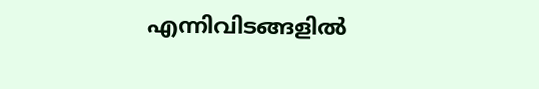എന്നിവിടങ്ങളിൽ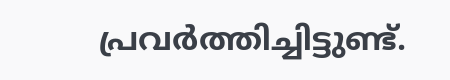പ്രവർത്തിച്ചിട്ടുണ്ട്.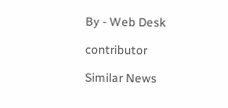By - Web Desk

contributor

Similar News